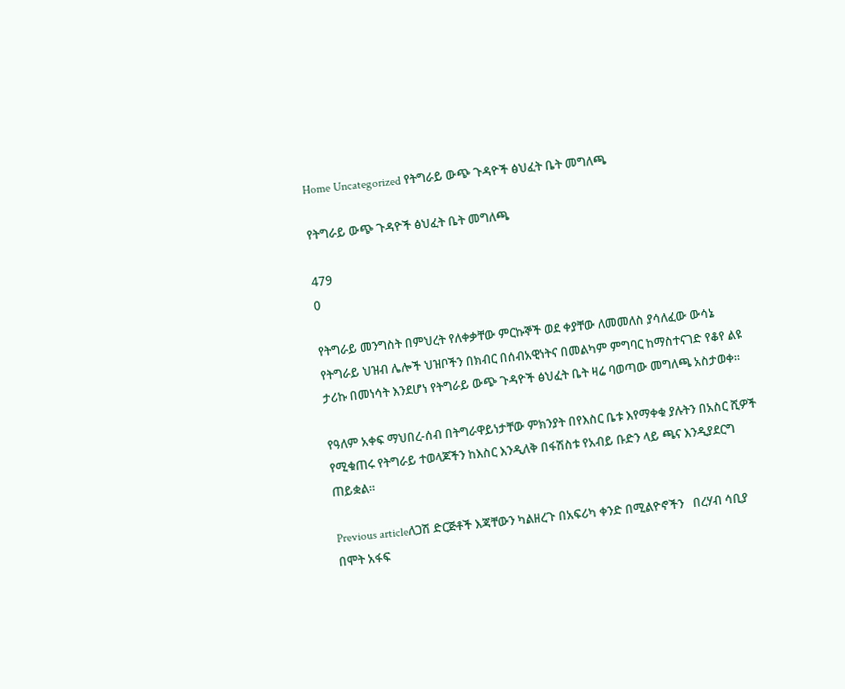Home Uncategorized የትግራይ ውጭ ጉዳዮች ፅህፈት ቤት መግለጫ

የትግራይ ውጭ ጉዳዮች ፅህፈት ቤት መግለጫ

479
0

የትግራይ መንግስት በምህረት የለቀቃቸው ምርኩኞች ወደ ቀያቸው ለመመለስ ያሳለፈው ውሳኔ የትግራይ ህዝብ ሌሎች ህዝቦችን በክብር በሰብአዊነትና በመልካም ምግባር ከማስተናገድ የቆየ ልዩ ታሪኩ በመነሳት እንደሆነ የትግራይ ውጭ ጉዳዮች ፅህፈት ቤት ዛሬ ባወጣው መግለጫ አስታወቀ።

የዓለም አቀፍ ማህበረ-ሰብ በትግራዋይነታቸው ምክንያት በየእስር ቤቱ እየማቀቁ ያሉትን በአስር ሺዎች የሚቁጠሩ የትግራይ ተወላጆችን ከእስር እንዲለቅ በፋሽስቱ የአብይ ቡድን ላይ ጫና እንዲያደርግ ጠይቋል።

Previous articleለጋሽ ድርጅቶች እጃቸውን ካልዘረጉ በአፍሪካ ቀንድ በሚልዮኖችን   በረሃብ ሳቢያ በሞት አፋፍ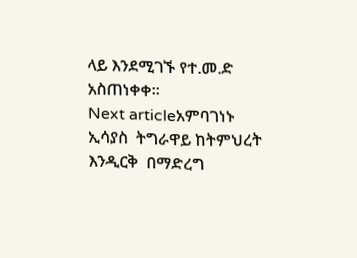ላይ እንደሚገኙ የተ.መ.ድ አስጠነቀቀ።
Next articleአምባገነኑ ኢሳያስ  ትግራዋይ ከትምህረት እንዲርቅ  በማድረግ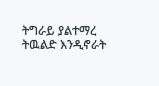ትግራይ ያልተማረ ትዉልድ እንዲኖራት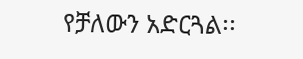የቻለውን አድርጓል፡፡